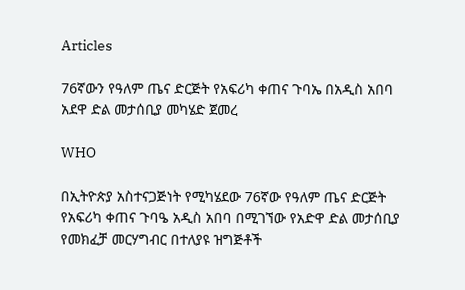Articles

76ኛውን የዓለም ጤና ድርጅት የአፍሪካ ቀጠና ጉባኤ በአዲስ አበባ አደዋ ድል መታሰቢያ መካሄድ ጀመረ

WHO

በኢትዮጵያ አስተናጋጅነት የሚካሄደው 76ኛው የዓለም ጤና ድርጅት የአፍሪካ ቀጠና ጉባዔ አዲስ አበባ በሚገኘው የአድዋ ድል መታሰቢያ የመክፈቻ መርሃግብር በተለያዩ ዝግጅቶች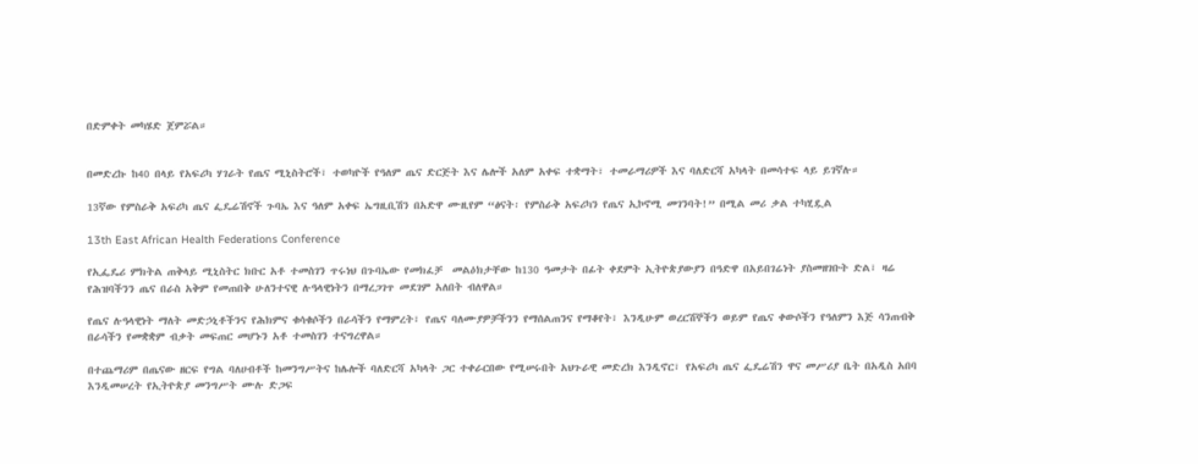በድምቀት መካሄድ ጀምሯል።


በመድረኩ ከ40 በላይ የአፍሪካ ሃገራት የጤና ሚኒስትሮች፣ ተወካዮች የዓለም ጤና ድርጅት እና ሌሎች አለም አቀፍ ተቋማት፣ ተመራማሪዎች እና ባለድርሻ አካላት በመሳተፍ ላይ ይገኛሉ።

13ኛው የምስራቅ አፍሪካ ጤና ፌዴሬሽኖች ጉባኤ እና ዓለም አቀፍ ኤግዚቢሽን በአድዋ ሙዚየም “ፅናት፡ የምስራቅ አፍሪካን የጤና ኢኮኖሚ መገንባት!” በሚል መሪ ቃል ተካሂዷል

13th East African Health Federations Conference

የኢፌዴሪ ምክትል ጠቅላይ ሚኒስትር ክቡር አቶ ተመስገን ጥሩነህ በጉባኤው የመክፈቻ  መልዕክታቸው ከ130 ዓመታት በፊት ቀደምት ኢትዮጵያውያን በዓድዋ በአይበገሬነት ያስመዘገቡት ድል፣ ዛሬ የሕዝባችንን ጤና በራስ አቅም የመጠበቅ ሁለንተናዊ ሉዓላዊነትን በማረጋገጥ መደገም አለበት ብለዋል።

የጤና ሉዓላዊነት ማለት መድኃኒቶችንና የሕክምና ቁሳቁሶችን በራሳችን የማምረት፣ የጤና ባለሙያዎቻችንን የማሰልጠንና የማቆየት፣ እንዲሁም ወረርሽኞችን ወይም የጤና ቀውሶችን የዓለምን እጅ ሳንጠብቅ በራሳችን የመቋቋም ብቃት መፍጠር መሆኑን አቶ ተመስገን ተናግረዋል።

በተጨማሪም በጤናው ዘርፍ የግል ባለሀብቶች ከመንግሥትና ከሌሎች ባለድርሻ አካላት ጋር ተቀራርበው የሚሠሩበት አህጉራዊ መድረክ እንዲኖር፣ የአፍሪካ ጤና ፌዴሬሽን ዋና መሥሪያ ቤት በአዲስ አበባ እንዲመሠረት የኢትዮጵያ መንግሥት ሙሉ ድጋፍ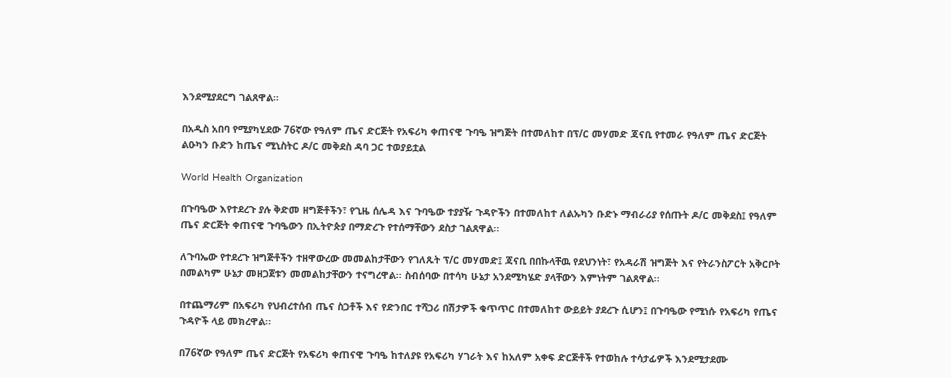እንደሚያደርግ ገልጸዋል።

በአዲስ አበባ የሚያካሂደው 76ኛው የዓለም ጤና ድርጅት የአፍሪካ ቀጠናዊ ጉባዔ ዝግጅት በተመለከተ በፕ/ር መሃመድ ጃናቢ የተመራ የዓለም ጤና ድርጅት ልዑካን ቡድን ከጤና ሚኒስትር ዶ/ር መቅደስ ዳባ ጋር ተወያይቷል

World Health Organization

በጉባዔው እየተደረጉ ያሉ ቅድመ ዘግጅቶችን፣ የጊዜ ሰሌዳ እና ጉባዔው ተያያዥ ጉዳዮችን በተመለከተ ለልኡካን ቡድኑ ማብራሪያ የሰጡት ዶ/ር መቅደስ፤ የዓለም ጤና ድርጅት ቀጠናዊ ጉባዔውን በኢትዮጵያ በማድረጉ የተሰማቸውን ደስታ ገልጸዋል፡፡

ለጉባኤው የተደረጉ ዝግጅቶችን ተዘዋውረው መመልከታቸውን የገለጹት ፕ/ር መሃመድ፤ ጃናቢ በበኩላቸዉ የደህንነት፣ የአዳራሽ ዝግጅት እና የትራንስፖርት አቅርቦት በመልካም ሁኔታ መዘጋጀቱን መመልከታቸውን ተናግረዋል፡፡ ስብሰባው በተሳካ ሁኔታ አንደሚካሄድ ያላቸውን እምነትም ገልጸዋል፡፡

በተጨማሪም በአፍሪካ የህብረተሰብ ጤና ስጋቶች እና የድንበር ተሻጋሪ በሽታዎች ቁጥጥር በተመለከተ ውይይት ያደረጉ ሲሆን፤ በጉባዔው የሚነሱ የአፍሪካ የጤና ጉዳዮች ላይ መክረዋል፡፡

በ76ኛው የዓለም ጤና ድርጅት የአፍሪካ ቀጠናዊ ጉባዔ ከተለያዩ የአፍሪካ ሃገራት እና ከአለም አቀፍ ድርጅቶች የተወከሉ ተሳታፊዎች እንደሚታደሙ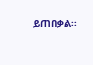ይጠበቃል፡፡